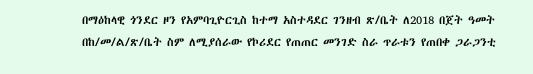በማዕከላዊ ጎንደር ዞን የአምባጊዮርጊስ ከተማ አስተዳደር ገንዘብ ጽ/ቤት ለ2018 በጀት ዓመት በከ/መ/ል/ጽ/ቤት ስም ለሚያሰራው የኮሪደር የጠጠር መንገድ ስራ ጥራቱን የጠበቀ ጋራጋንቲ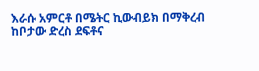እራሱ አምርቶ በሜትር ኪውብይክ በማቅረብ ከቦታው ድረስ ደፍቶና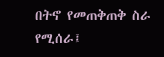በትኖ የመጠቅጠቅ ስራ የሚሰራ፤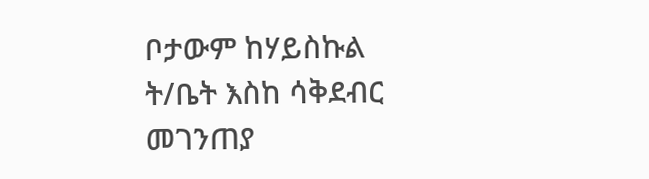ቦታውም ከሃይስኩል ት/ቤት እስከ ሳቅደብር መገንጠያ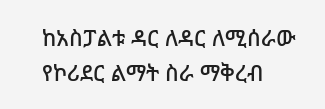ከአስፓልቱ ዳር ለዳር ለሚሰራው የኮሪደር ልማት ስራ ማቅረብ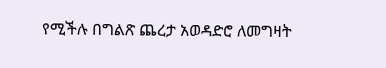የሚችሉ በግልጽ ጨረታ አወዳድሮ ለመግዛት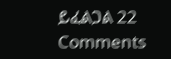ይፈልጋል 22 Comments